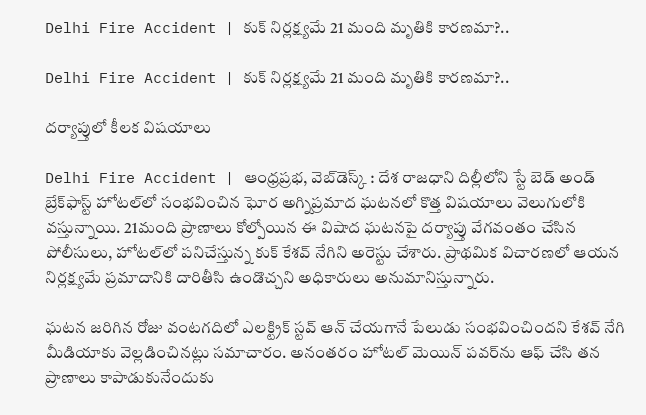Delhi Fire Accident | కుక్ నిర్లక్ష్యమే 21 మంది మృతికి కారణమా?..

Delhi Fire Accident | కుక్ నిర్లక్ష్యమే 21 మంది మృతికి కారణమా?..

దర్యాప్తులో కీలక విషయాలు

Delhi Fire Accident | ఆంధ్రప్రభ, వెబ్‌డెస్క్‌ : దేశ రాజధాని దిల్లీలోని స్టే బెడ్ అండ్ బ్రేక్‌ఫాస్ట్ హోటల్‌లో సంభవించిన ఘోర అగ్నిప్రమాద ఘటనలో కొత్త విషయాలు వెలుగులోకి వస్తున్నాయి. 21మంది ప్రాణాలు కోల్పోయిన ఈ విషాద ఘటనపై దర్యాప్తు వేగవంతం చేసిన పోలీసులు, హోటల్‌లో పనిచేస్తున్న కుక్ కేశవ్ నేగిని అరెస్టు చేశారు. ప్రాథమిక విచారణలో ఆయన నిర్లక్ష్యమే ప్రమాదానికి దారితీసి ఉండొచ్చని అధికారులు అనుమానిస్తున్నారు.

ఘటన జరిగిన రోజు వంటగదిలో ఎలక్ట్రిక్ స్టవ్ ఆన్ చేయగానే పేలుడు సంభవించిందని కేశవ్ నేగి మీడియాకు వెల్లడించినట్లు సమాచారం. అనంతరం హోటల్ మెయిన్ పవర్‌ను ఆఫ్ చేసి తన ప్రాణాలు కాపాడుకునేందుకు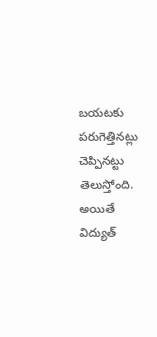బయటకు పరుగెత్తినట్లు చెప్పినట్టు తెలుస్తోంది. అయితే విద్యుత్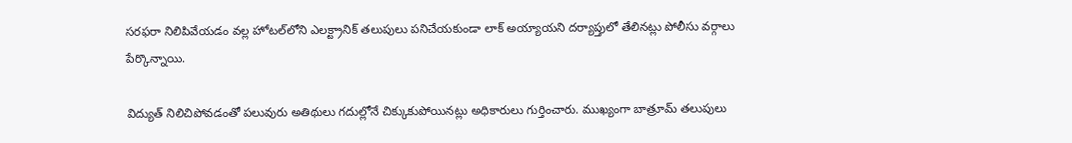సరఫరా నిలిపివేయడం వల్ల హోటల్‌లోని ఎలక్ట్రానిక్ తలుపులు పనిచేయకుండా లాక్ అయ్యాయని దర్యాప్తులో తేలినట్లు పోలీసు వర్గాలు పేర్కొన్నాయి.

విద్యుత్ నిలిచిపోవడంతో పలువురు అతిథులు గదుల్లోనే చిక్కుకుపోయినట్లు అధికారులు గుర్తించారు. ముఖ్యంగా బాత్రూమ్ తలుపులు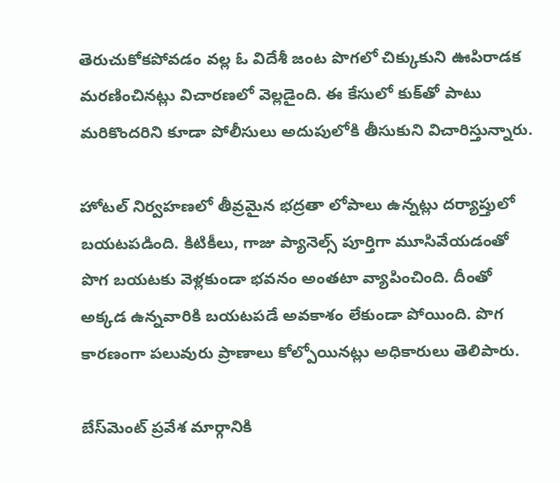తెరుచుకోకపోవడం వల్ల ఓ విదేశీ జంట పొగలో చిక్కుకుని ఊపిరాడక మరణించినట్లు విచారణలో వెల్లడైంది. ఈ కేసులో కుక్‌తో పాటు మరికొందరిని కూడా పోలీసులు అదుపులోకి తీసుకుని విచారిస్తున్నారు.

హోటల్ నిర్వహణలో తీవ్రమైన భద్రతా లోపాలు ఉన్నట్లు దర్యాప్తులో బయటపడింది. కిటికీలు, గాజు ప్యానెల్స్ పూర్తిగా మూసివేయడంతో పొగ బయటకు వెళ్లకుండా భవనం అంతటా వ్యాపించింది. దీంతో అక్కడ ఉన్నవారికి బయటపడే అవకాశం లేకుండా పోయింది. పొగ కారణంగా పలువురు ప్రాణాలు కోల్పోయినట్లు అధికారులు తెలిపారు.

బేస్‌మెంట్ ప్రవేశ మార్గానికి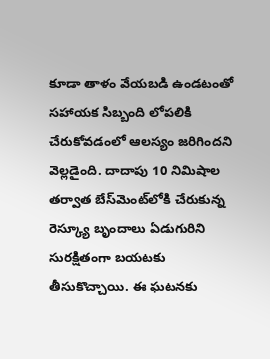కూడా తాళం వేయబడి ఉండటంతో సహాయక సిబ్బంది లోపలికి చేరుకోవడంలో ఆలస్యం జరిగిందని వెల్లడైంది. దాదాపు 10 నిమిషాల తర్వాత బేస్‌మెంట్‌లోకి చేరుకున్న రెస్క్యూ బృందాలు ఏడుగురిని సురక్షితంగా బయటకు తీసుకొచ్చాయి. ఈ ఘటనకు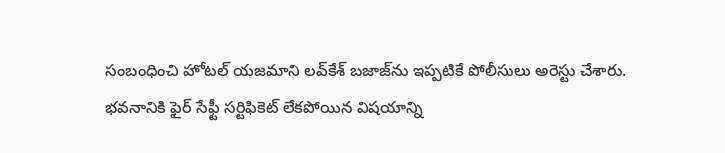సంబంధించి హోటల్ యజమాని లవ్‌కేశ్ బజాజ్‌ను ఇప్పటికే పోలీసులు అరెస్టు చేశారు. భవనానికి ఫైర్ సేఫ్టీ సర్టిఫికెట్ లేకపోయిన విషయాన్ని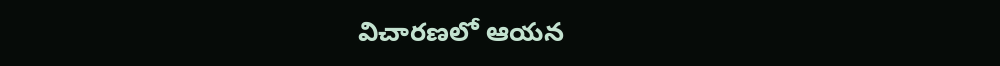విచారణలో ఆయన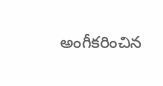అంగీకరించిన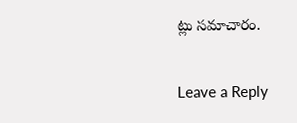ట్లు సమాచారం.

Leave a Reply